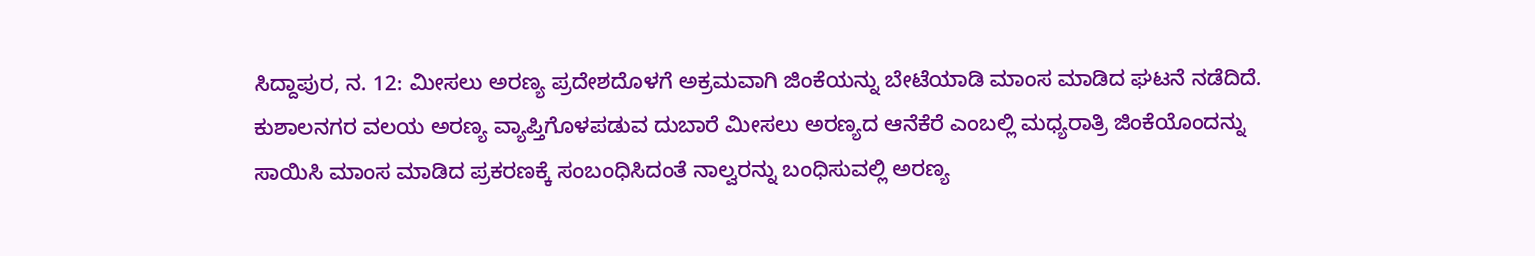ಸಿದ್ದಾಪುರ, ನ. 12: ಮೀಸಲು ಅರಣ್ಯ ಪ್ರದೇಶದೊಳಗೆ ಅಕ್ರಮವಾಗಿ ಜಿಂಕೆಯನ್ನು ಬೇಟೆಯಾಡಿ ಮಾಂಸ ಮಾಡಿದ ಘಟನೆ ನಡೆದಿದೆ. ಕುಶಾಲನಗರ ವಲಯ ಅರಣ್ಯ ವ್ಯಾಪ್ತಿಗೊಳಪಡುವ ದುಬಾರೆ ಮೀಸಲು ಅರಣ್ಯದ ಆನೆಕೆರೆ ಎಂಬಲ್ಲಿ ಮಧ್ಯರಾತ್ರಿ ಜಿಂಕೆಯೊಂದನ್ನು ಸಾಯಿಸಿ ಮಾಂಸ ಮಾಡಿದ ಪ್ರಕರಣಕ್ಕೆ ಸಂಬಂಧಿಸಿದಂತೆ ನಾಲ್ವರನ್ನು ಬಂಧಿಸುವಲ್ಲಿ ಅರಣ್ಯ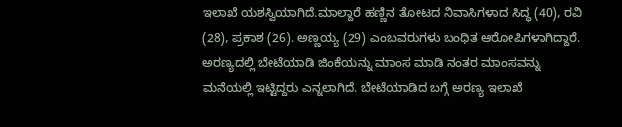ಇಲಾಖೆ ಯಶಸ್ವಿಯಾಗಿದೆ.ಮಾಲ್ದಾರೆ ಹಣ್ಣಿನ ತೋಟದ ನಿವಾಸಿಗಳಾದ ಸಿದ್ಧ (40), ರವಿ (28), ಪ್ರಕಾಶ (26). ಅಣ್ಣಯ್ಯ (29) ಎಂಬವರುಗಳು ಬಂಧಿತ ಆರೋಪಿಗಳಾಗಿದ್ದಾರೆ. ಅರಣ್ಯದಲ್ಲಿ ಬೇಟೆಯಾಡಿ ಜಿಂಕೆಯನ್ನು ಮಾಂಸ ಮಾಡಿ ನಂತರ ಮಾಂಸವನ್ನು ಮನೆಯಲ್ಲಿ ಇಟ್ಟಿದ್ದರು ಎನ್ನಲಾಗಿದೆ. ಬೇಟೆಯಾಡಿದ ಬಗ್ಗೆ ಅರಣ್ಯ ಇಲಾಖೆ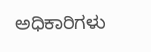ಅಧಿಕಾರಿಗಳು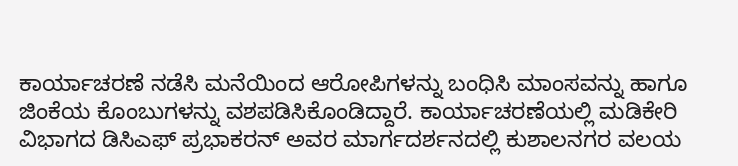ಕಾರ್ಯಾಚರಣೆ ನಡೆಸಿ ಮನೆಯಿಂದ ಆರೋಪಿಗಳನ್ನು ಬಂಧಿಸಿ ಮಾಂಸವನ್ನು ಹಾಗೂ ಜಿಂಕೆಯ ಕೊಂಬುಗಳನ್ನು ವಶಪಡಿಸಿಕೊಂಡಿದ್ದಾರೆ. ಕಾರ್ಯಾಚರಣೆಯಲ್ಲಿ ಮಡಿಕೇರಿ ವಿಭಾಗದ ಡಿಸಿಎಫ್ ಪ್ರಭಾಕರನ್ ಅವರ ಮಾರ್ಗದರ್ಶನದಲ್ಲಿ ಕುಶಾಲನಗರ ವಲಯ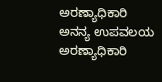ಅರಣ್ಯಾಧಿಕಾರಿ ಅನನ್ಯ ಉಪವಲಯ ಅರಣ್ಯಾಧಿಕಾರಿ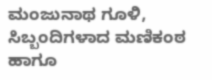ಮಂಜುನಾಥ ಗೂಳಿ, ಸಿಬ್ಬಂದಿಗಳಾದ ಮಣಿಕಂಠ ಹಾಗೂ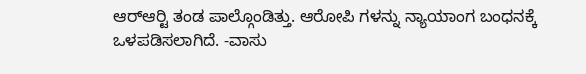ಆರ್‍ಆರ್‍ಟಿ ತಂಡ ಪಾಲ್ಗೊಂಡಿತ್ತು. ಆರೋಪಿ ಗಳನ್ನು ನ್ಯಾಯಾಂಗ ಬಂಧನಕ್ಕೆ ಒಳಪಡಿಸಲಾಗಿದೆ. -ವಾಸು